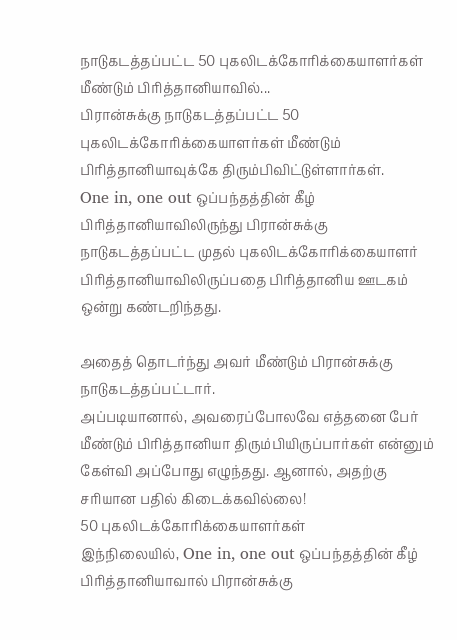நாடுகடத்தப்பட்ட 50 புகலிடக்கோரிக்கையாளர்கள் மீண்டும் பிரித்தானியாவில்...
பிரான்சுக்கு நாடுகடத்தப்பட்ட 50 புகலிடக்கோரிக்கையாளர்கள் மீண்டும் பிரித்தானியாவுக்கே திரும்பிவிட்டுள்ளார்கள்.
One in, one out ஒப்பந்தத்தின் கீழ் பிரித்தானியாவிலிருந்து பிரான்சுக்கு நாடுகடத்தப்பட்ட முதல் புகலிடக்கோரிக்கையாளர் பிரித்தானியாவிலிருப்பதை பிரித்தானிய ஊடகம் ஒன்று கண்டறிந்தது.

அதைத் தொடர்ந்து அவர் மீண்டும் பிரான்சுக்கு நாடுகடத்தப்பட்டார்.
அப்படியானால், அவரைப்போலவே எத்தனை பேர் மீண்டும் பிரித்தானியா திரும்பியிருப்பார்கள் என்னும் கேள்வி அப்போது எழுந்தது. ஆனால், அதற்கு சரியான பதில் கிடைக்கவில்லை!
50 புகலிடக்கோரிக்கையாளர்கள்
இந்நிலையில், One in, one out ஒப்பந்தத்தின் கீழ் பிரித்தானியாவால் பிரான்சுக்கு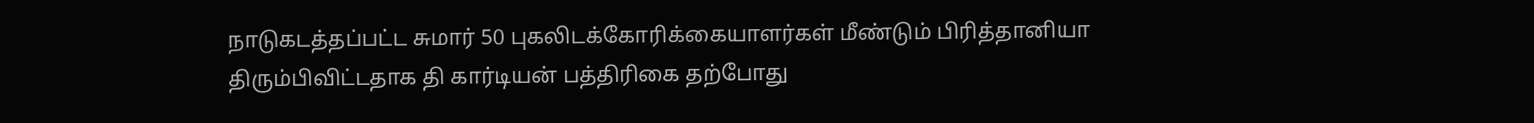நாடுகடத்தப்பட்ட சுமார் 50 புகலிடக்கோரிக்கையாளர்கள் மீண்டும் பிரித்தானியா திரும்பிவிட்டதாக தி கார்டியன் பத்திரிகை தற்போது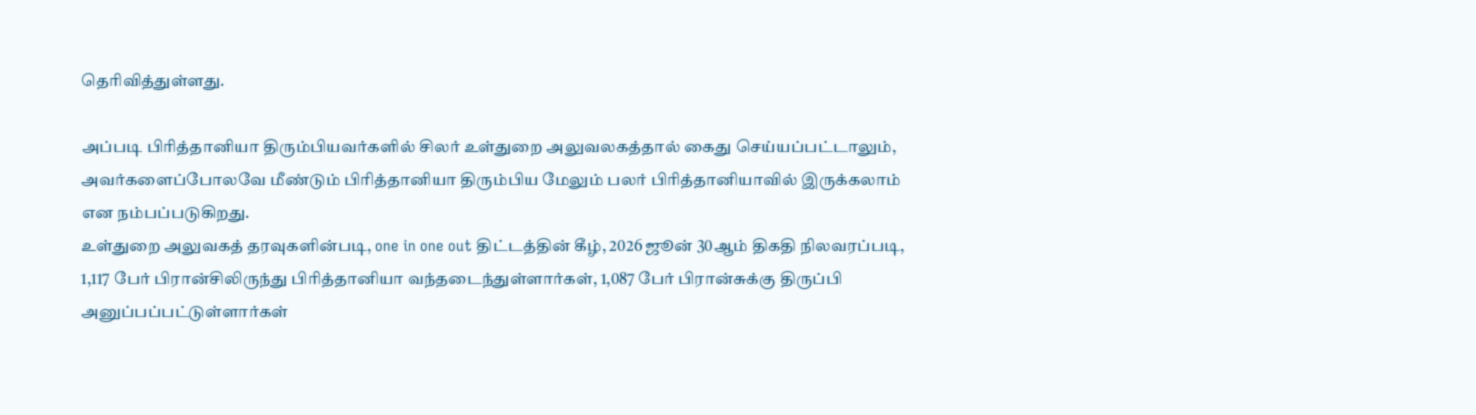தெரிவித்துள்ளது.

அப்படி பிரித்தானியா திரும்பியவர்களில் சிலர் உள்துறை அலுவலகத்தால் கைது செய்யப்பட்டாலும், அவர்களைப்போலவே மீண்டும் பிரித்தானியா திரும்பிய மேலும் பலர் பிரித்தானியாவில் இருக்கலாம் என நம்பப்படுகிறது.
உள்துறை அலுவகத் தரவுகளின்படி, one in one out திட்டத்தின் கீழ், 2026 ஜூன் 30ஆம் திகதி நிலவரப்படி, 1,117 பேர் பிரான்சிலிருந்து பிரித்தானியா வந்தடைந்துள்ளார்கள், 1,087 பேர் பிரான்சுக்கு திருப்பி அனுப்பப்பட்டுள்ளார்கள்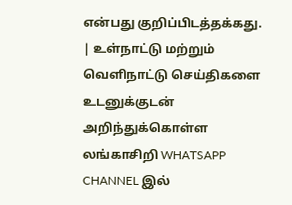என்பது குறிப்பிடத்தக்கது.
| உள்நாட்டு மற்றும் வெளிநாட்டு செய்திகளை உடனுக்குடன் அறிந்துக்கொள்ள லங்காசிறி WHATSAPP CHANNEL இல்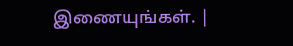இணையுங்கள். |